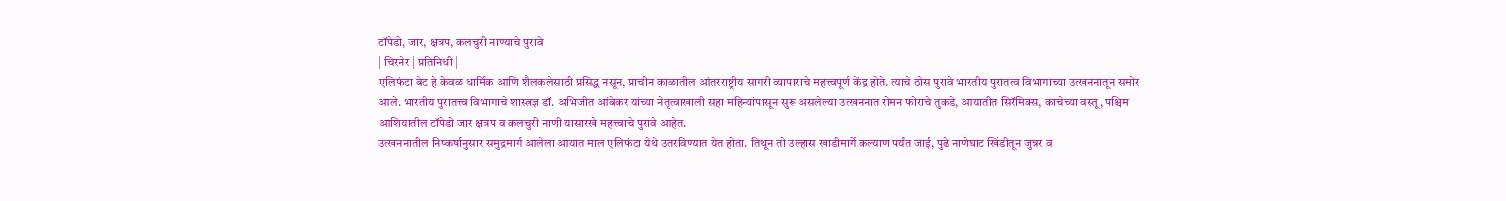टॉपेडो, जार, क्षत्रप, कलचुरी नाण्याचे पुरावे
| चिरनेर | प्रतिनिधी |
एलिफंटा बेट हे केवळ धार्मिक आणि शैलकलेसाठी प्रसिद्ध नसून, प्राचीन काळातील आंतरराष्ट्रीय सागरी व्यापाराचे महत्त्वपूर्ण केंद्र होते. त्याचे ठोस पुरावे भारतीय पुरातत्व विभागाच्या उत्खननातून समोर आले. भारतीय पुरातत्त्व विभागाचे शास्त्रज्ञ डॉ. अभिजीत आंबेकर यांच्या नेतृत्वाखाली सहा महिन्यांपासून सुरू असलेल्या उत्खननात रोमन फोराचे तुकडे, आयातीत सिरॅमिक्स, काचेच्या वस्तू, पश्चिम आशियातील टॉपेडो जार क्षत्रप व कलचुरी नाणी यासारखे महत्त्वाचे पुरावे आहेत.
उत्खननातील निष्कर्षानुसार समुद्रमार्ग आलेला आयात माल एलिफंटा येथे उतरविण्यात येत होता. तिथून तो उल्हास खाडीमार्गे कल्याण पर्यंत जाई, पुढे नाणेघाट खिंडीतून जुन्नर व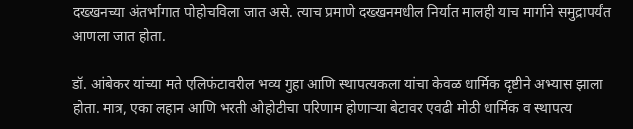दख्खनच्या अंतर्भागात पोहोचविला जात असे. त्याच प्रमाणे दख्खनमधील निर्यात मालही याच मार्गाने समुद्रापर्यंत आणला जात होता.

डॉ. आंबेकर यांच्या मते एलिफंटावरील भव्य गुहा आणि स्थापत्यकला यांचा केवळ धार्मिक दृष्टीने अभ्यास झाला होता. मात्र, एका लहान आणि भरती ओहोटीचा परिणाम होणाऱ्या बेटावर एवढी मोठी धार्मिक व स्थापत्य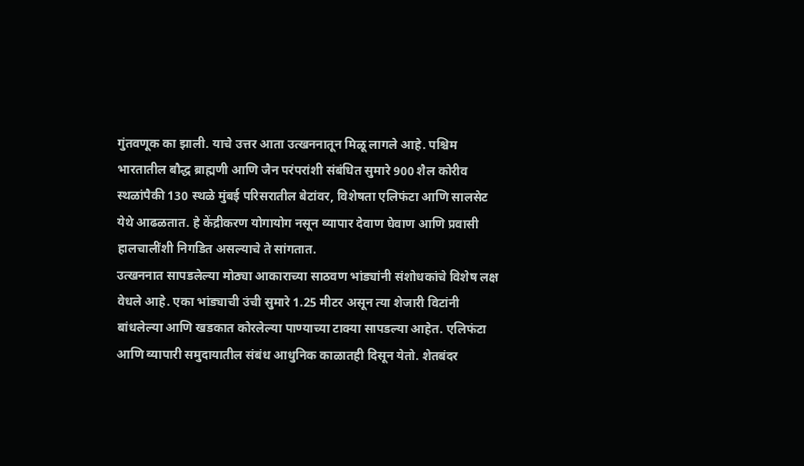गुंतवणूक का झाली. याचे उत्तर आता उत्खननातून मिळू लागले आहे. पश्चिम भारतातील बौद्ध ब्राह्मणी आणि जैन परंपरांशी संबंधित सुमारे 900 शैल कोरीव स्थळांपैकी 130 स्थळे मुंबई परिसरातील बेटांवर, विशेषता एलिफंटा आणि सालसेट येथे आढळतात. हे केंद्रीकरण योगायोग नसून व्यापार देवाण घेवाण आणि प्रवासी हालचालींशी निगडित असल्याचे ते सांगतात.
उत्खननात सापडलेल्या मोठ्या आकाराच्या साठवण भांड्यांनी संशोधकांचे विशेष लक्ष वेधले आहे. एका भांड्याची उंची सुमारे 1.25 मीटर असून त्या शेजारी विटांनी बांधलेल्या आणि खडकात कोरलेल्या पाण्याच्या टाक्या सापडल्या आहेत. एलिफंटा आणि व्यापारी समुदायातील संबंध आधुनिक काळातही दिसून येतो. शेतबंदर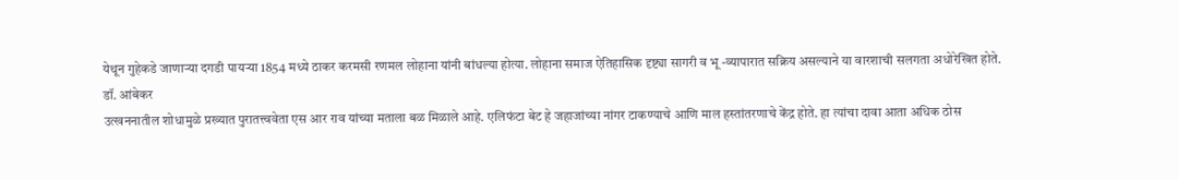येथून गुहेकडे जाणाऱ्या दगडी पायऱ्या 1854 मध्ये ठाकर करमसी रणमल लोहाना यांनी बांधल्या होत्या. लोहाना समाज ऐतिहासिक दृष्ट्या सागरी व भू -व्यापारात सक्रिय असल्याने या वारशाची सलगता अधोरेखित होते.
डॉ. आंबेकर
उत्खननातील शोधामुळे प्रख्यात पुरातत्त्ववेता एस आर राव यांच्या मताला बळ मिळाले आहे. एलिफंटा बेट हे जहाजांच्या नांगर टाकण्याचे आणि माल हस्तांतरणाचे केंद्र होते. हा त्यांचा दावा आता अधिक ठोस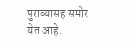पुराव्यासह समोर येत आहे.